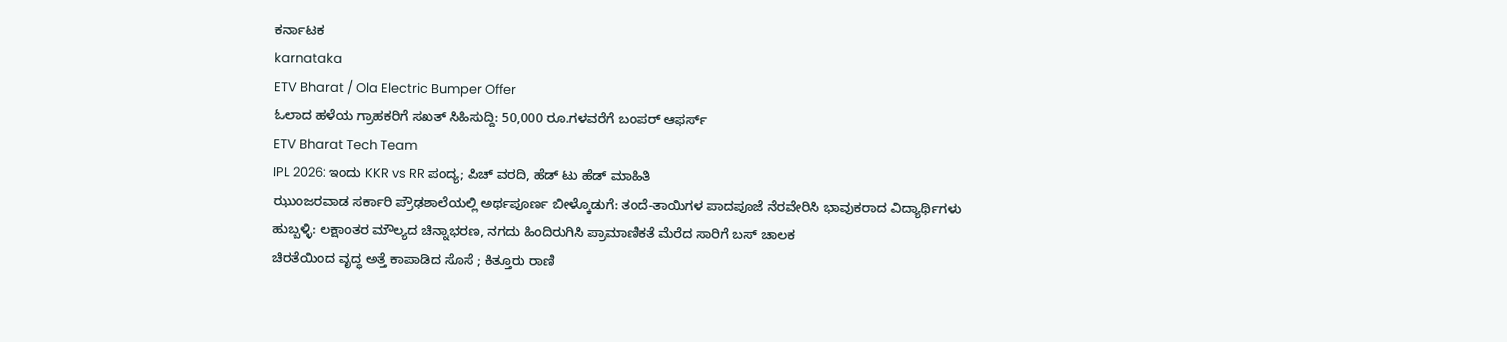ಕರ್ನಾಟಕ
karnataka
ETV Bharat / Ola Electric Bumper Offer
ಓಲಾದ ಹಳೆಯ ಗ್ರಾಹಕರಿಗೆ ಸಖತ್ ಸಿಹಿಸುದ್ದಿ: 50,000 ರೂ.ಗಳವರೆಗೆ ಬಂಪರ್ ಆಫರ್ಸ್
ETV Bharat Tech Team
IPL 2026: ಇಂದು KKR vs RR ಪಂದ್ಯ; ಪಿಚ್ ವರದಿ, ಹೆಡ್ ಟು ಹೆಡ್ ಮಾಹಿತಿ
ಝುಂಜರವಾಡ ಸರ್ಕಾರಿ ಪ್ರೌಢಶಾಲೆಯಲ್ಲಿ ಅರ್ಥಪೂರ್ಣ ಬೀಳ್ಕೊಡುಗೆ: ತಂದೆ-ತಾಯಿಗಳ ಪಾದಪೂಜೆ ನೆರವೇರಿಸಿ ಭಾವುಕರಾದ ವಿದ್ಯಾರ್ಥಿಗಳು
ಹುಬ್ಬಳ್ಳಿ: ಲಕ್ಷಾಂತರ ಮೌಲ್ಯದ ಚಿನ್ನಾಭರಣ, ನಗದು ಹಿಂದಿರುಗಿಸಿ ಪ್ರಾಮಾಣಿಕತೆ ಮೆರೆದ ಸಾರಿಗೆ ಬಸ್ ಚಾಲಕ
ಚಿರತೆಯಿಂದ ವೃದ್ಧ ಅತ್ತೆ ಕಾಪಾಡಿದ ಸೊಸೆ ; ಕಿತ್ತೂರು ರಾಣಿ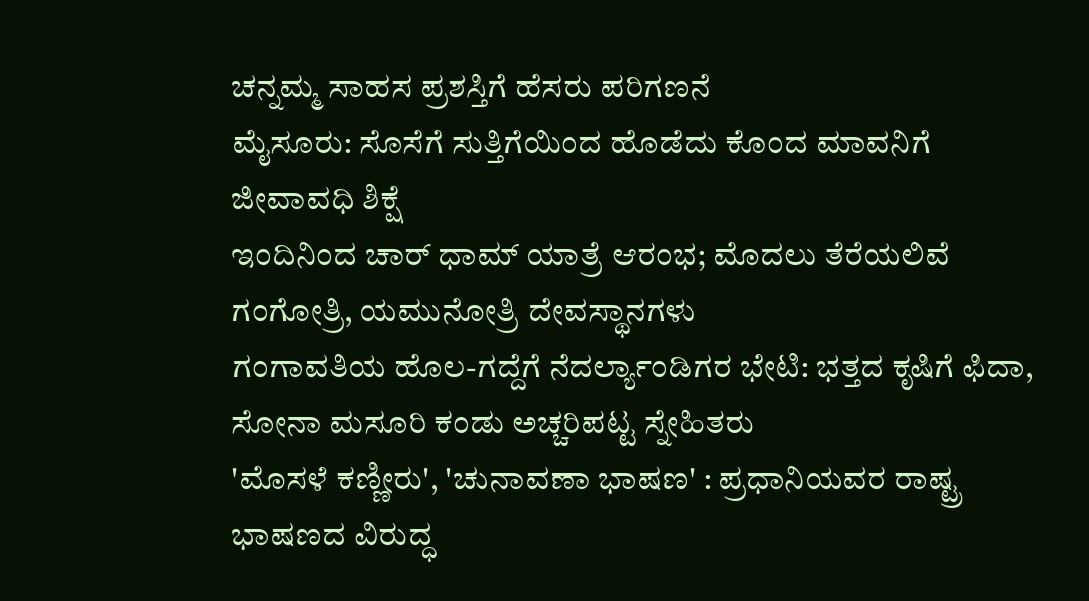ಚನ್ನಮ್ಮ ಸಾಹಸ ಪ್ರಶಸ್ತಿಗೆ ಹೆಸರು ಪರಿಗಣನೆ
ಮೈಸೂರು: ಸೊಸೆಗೆ ಸುತ್ತಿಗೆಯಿಂದ ಹೊಡೆದು ಕೊಂದ ಮಾವನಿಗೆ ಜೀವಾವಧಿ ಶಿಕ್ಷೆ
ಇಂದಿನಿಂದ ಚಾರ್ ಧಾಮ್ ಯಾತ್ರೆ ಆರಂಭ; ಮೊದಲು ತೆರೆಯಲಿವೆ ಗಂಗೋತ್ರಿ, ಯಮುನೋತ್ರಿ ದೇವಸ್ಥಾನಗಳು
ಗಂಗಾವತಿಯ ಹೊಲ-ಗದ್ದೆಗೆ ನೆದರ್ಲ್ಯಾಂಡಿಗರ ಭೇಟಿ: ಭತ್ತದ ಕೃಷಿಗೆ ಫಿದಾ, ಸೋನಾ ಮಸೂರಿ ಕಂಡು ಅಚ್ಚರಿಪಟ್ಟ ಸ್ನೇಹಿತರು
'ಮೊಸಳೆ ಕಣ್ಣೀರು', 'ಚುನಾವಣಾ ಭಾಷಣ' : ಪ್ರಧಾನಿಯವರ ರಾಷ್ಟ್ರ ಭಾಷಣದ ವಿರುದ್ಧ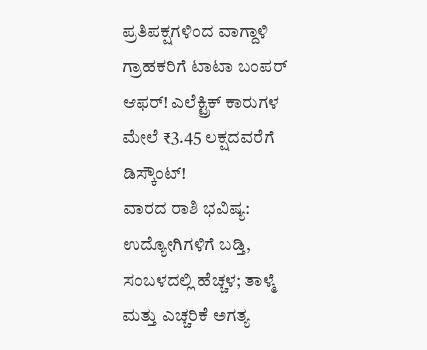ಪ್ರತಿಪಕ್ಷಗಳಿಂದ ವಾಗ್ದಾಳಿ
ಗ್ರಾಹಕರಿಗೆ ಟಾಟಾ ಬಂಪರ್ ಆಫರ್! ಎಲೆಕ್ಟ್ರಿಕ್ ಕಾರುಗಳ ಮೇಲೆ ₹3.45 ಲಕ್ಷದವರೆಗೆ ಡಿಸ್ಕೌಂಟ್!
ವಾರದ ರಾಶಿ ಭವಿಷ್ಯ: ಉದ್ಯೋಗಿಗಳಿಗೆ ಬಡ್ತಿ, ಸಂಬಳದಲ್ಲಿ ಹೆಚ್ಚಳ; ತಾಳ್ಮೆ ಮತ್ತು ಎಚ್ಚರಿಕೆ ಅಗತ್ಯ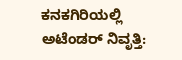ಕನಕಗಿರಿಯಲ್ಲಿ ಅಟೆಂಡರ್ ನಿವೃತ್ತಿ: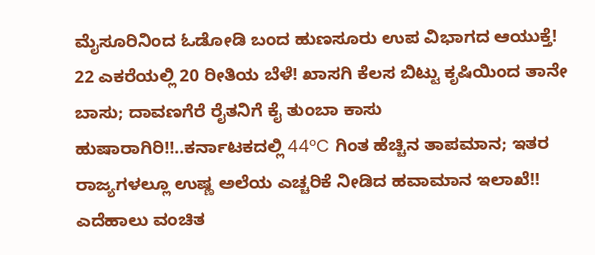ಮೈಸೂರಿನಿಂದ ಓಡೋಡಿ ಬಂದ ಹುಣಸೂರು ಉಪ ವಿಭಾಗದ ಆಯುಕ್ತೆ!
22 ಎಕರೆಯಲ್ಲಿ 20 ರೀತಿಯ ಬೆಳೆ! ಖಾಸಗಿ ಕೆಲಸ ಬಿಟ್ಟು ಕೃಷಿಯಿಂದ ತಾನೇ ಬಾಸು; ದಾವಣಗೆರೆ ರೈತನಿಗೆ ಕೈ ತುಂಬಾ ಕಾಸು
ಹುಷಾರಾಗಿರಿ!!..ಕರ್ನಾಟಕದಲ್ಲಿ 44°C ಗಿಂತ ಹೆಚ್ಚಿನ ತಾಪಮಾನ; ಇತರ ರಾಜ್ಯಗಳಲ್ಲೂ ಉಷ್ಣ ಅಲೆಯ ಎಚ್ಚರಿಕೆ ನೀಡಿದ ಹವಾಮಾನ ಇಲಾಖೆ!!
ಎದೆಹಾಲು ವಂಚಿತ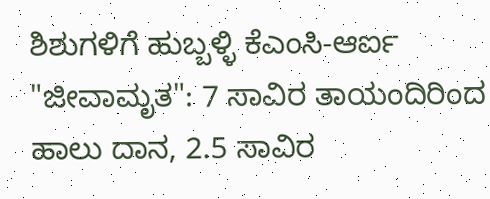ಶಿಶುಗಳಿಗೆ ಹುಬ್ಬಳ್ಳಿ ಕೆಎಂಸಿ-ಆರ್ಐ "ಜೀವಾಮೃತ": 7 ಸಾವಿರ ತಾಯಂದಿರಿಂದ ಹಾಲು ದಾನ, 2.5 ಸಾವಿರ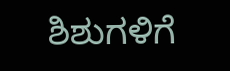ಶಿಶುಗಳಿಗೆ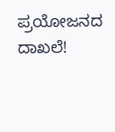ಪ್ರಯೋಜನದ ದಾಖಲೆ!